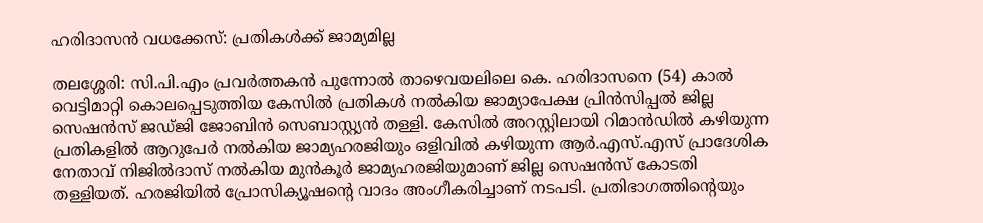ഹരിദാസൻ വധക്കേസ്‌: പ്രതികൾക്ക് ജാമ്യമില്ല

തലശ്ശേരി: സി.പി.എം പ്രവർത്തകൻ പുന്നോൽ താഴെവയലിലെ കെ. ഹരിദാസനെ (54) കാൽ വെട്ടിമാറ്റി കൊലപ്പെടുത്തിയ കേസിൽ പ്രതികൾ നൽകിയ ജാമ്യാപേക്ഷ പ്രിൻസിപ്പൽ ജില്ല സെഷൻസ് ജഡ്ജി ജോബിൻ സെബാസ്റ്റ്യൻ തള്ളി. കേസിൽ അറസ്റ്റിലായി റിമാൻഡിൽ കഴിയുന്ന പ്രതികളിൽ ആറുപേർ നൽകിയ ജാമ്യഹരജിയും ഒളിവിൽ കഴിയുന്ന ആർ.എസ്.എസ് പ്രാദേശിക നേതാവ് നിജിൽദാസ് നൽകിയ മുൻകൂർ ജാമ്യഹരജിയുമാണ് ജില്ല സെഷൻസ്‌ കോടതി തള്ളിയത്. ഹരജിയിൽ പ്രോസിക്യൂഷന്റെ വാദം അംഗീകരിച്ചാണ് നടപടി. പ്രതിഭാഗത്തിന്റെയും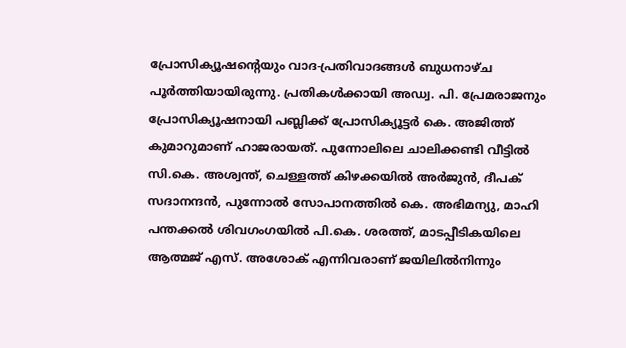പ്രോസിക്യൂഷന്റെയും വാദ-പ്രതിവാദങ്ങൾ ബുധനാഴ്ച പൂർത്തിയായിരുന്നു. പ്രതികൾക്കായി അഡ്വ. പി. പ്രേമരാജനും പ്രോസിക്യൂഷനായി പബ്ലിക്ക് പ്രോസിക്യൂട്ടർ കെ. അജിത്ത് കുമാറുമാണ് ഹാജരായത്. പുന്നോലിലെ ചാലിക്കണ്ടി വീട്ടിൽ സി.കെ. അശ്വന്ത്‌, ചെള്ളത്ത്‌ കിഴക്കയിൽ അർജുൻ, ദീപക്‌ സദാനന്ദൻ, പുന്നോൽ സോപാനത്തിൽ കെ. അഭിമന്യു, മാഹി പന്തക്കൽ ശിവഗംഗയിൽ പി.കെ. ശരത്ത്‌, മാടപ്പീടികയിലെ ആത്മജ്‌ എസ്‌. അശോക്‌ എന്നിവരാണ് ജയിലിൽനിന്നും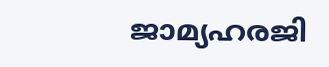ജാമ്യഹരജി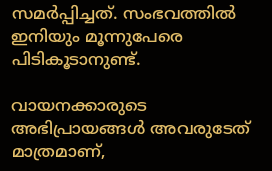സമർപ്പിച്ചത്. സംഭവത്തിൽ ഇനിയും മൂന്നുപേരെ പിടികൂടാനുണ്ട്.

വായനക്കാരുടെ അഭിപ്രായങ്ങള്‍ അവരുടേത് മാത്രമാണ്,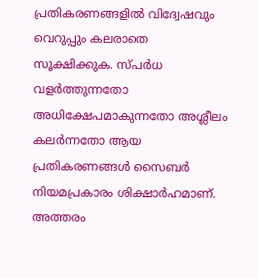പ്രതികരണങ്ങളിൽ വിദ്വേഷവും വെറുപ്പും കലരാതെ സൂക്ഷിക്കുക. സ്പർധ വളർത്തുന്നതോ അധിക്ഷേപമാകുന്നതോ അശ്ലീലം കലർന്നതോ ആയ പ്രതികരണങ്ങൾ സൈബർ നിയമപ്രകാരം ശിക്ഷാർഹമാണ്. അത്തരം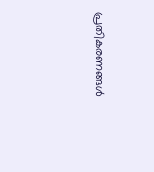പ്രതികരണങ്ങൾ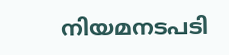നിയമനടപടി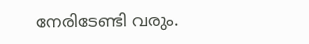നേരിടേണ്ടി വരും.